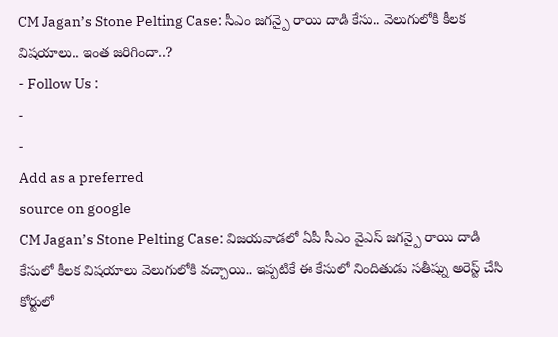CM Jagan’s Stone Pelting Case: సీఎం జగన్పై రాయి దాడి కేసు.. వెలుగులోకి కీలక విషయాలు.. ఇంత జరిగిందా..?
- Follow Us :
-
-
Add as a preferred
source on google
CM Jagan’s Stone Pelting Case: విజయవాడలో ఏపీ సీఎం వైఎస్ జగన్పై రాయి దాడి కేసులో కీలక విషయాలు వెలుగులోకి వచ్చాయి.. ఇప్పటికే ఈ కేసులో నిందితుడు సతీష్ను అరెస్ట్ చేసి కోర్టులో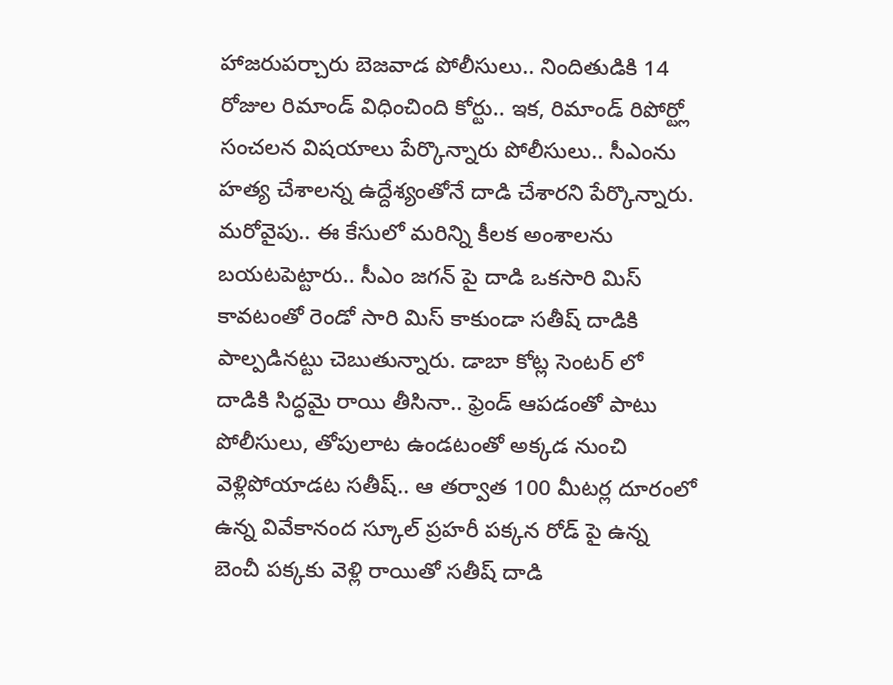హాజరుపర్చారు బెజవాడ పోలీసులు.. నిందితుడికి 14 రోజుల రిమాండ్ విధించింది కోర్టు.. ఇక, రిమాండ్ రిపోర్ట్లో సంచలన విషయాలు పేర్కొన్నారు పోలీసులు.. సీఎంను హత్య చేశాలన్న ఉద్దేశ్యంతోనే దాడి చేశారని పేర్కొన్నారు. మరోవైపు.. ఈ కేసులో మరిన్ని కీలక అంశాలను బయటపెట్టారు.. సీఎం జగన్ పై దాడి ఒకసారి మిస్ కావటంతో రెండో సారి మిస్ కాకుండా సతీష్ దాడికి పాల్పడినట్టు చెబుతున్నారు. డాబా కోట్ల సెంటర్ లో దాడికి సిద్ధమై రాయి తీసినా.. ఫ్రెండ్ ఆపడంతో పాటు పోలీసులు, తోపులాట ఉండటంతో అక్కడ నుంచి వెళ్లిపోయాడట సతీష్.. ఆ తర్వాత 100 మీటర్ల దూరంలో ఉన్న వివేకానంద స్కూల్ ప్రహరీ పక్కన రోడ్ పై ఉన్న బెంచీ పక్కకు వెళ్లి రాయితో సతీష్ దాడి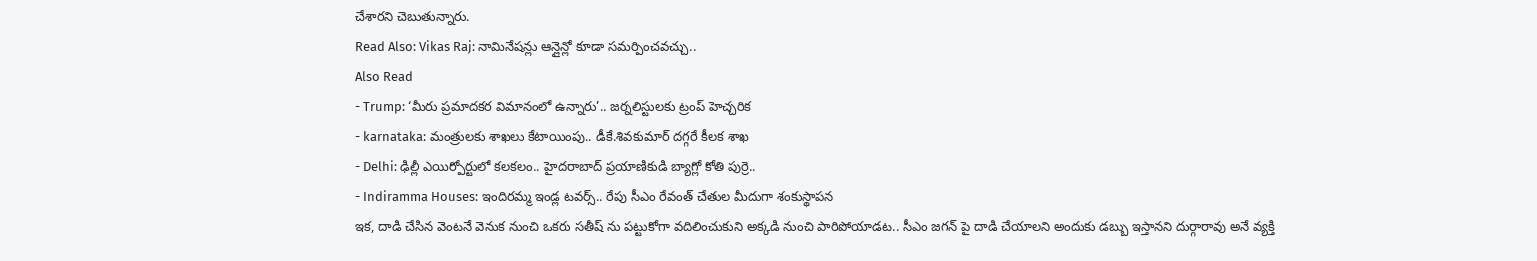చేశారని చెబుతున్నారు.
Read Also: Vikas Raj: నామినేషన్లు ఆన్లైన్లో కూడా సమర్పించవచ్చు..
Also Read
- Trump: ‘మీరు ప్రమాదకర విమానంలో ఉన్నారు’.. జర్నలిస్టులకు ట్రంప్ హెచ్చరిక
- karnataka: మంత్రులకు శాఖలు కేటాయింపు.. డీకే.శివకుమార్ దగ్గరే కీలక శాఖ
- Delhi: ఢిల్లీ ఎయిర్పోర్టులో కలకలం.. హైదరాబాద్ ప్రయాణికుడి బ్యాగ్లో కోతి పుర్రె..
- Indiramma Houses: ఇందిరమ్మ ఇండ్ల టవర్స్.. రేపు సీఎం రేవంత్ చేతుల మీదుగా శంకుస్థాపన
ఇక, దాడి చేసిన వెంటనే వెనుక నుంచి ఒకరు సతీష్ ను పట్టుకోగా వదిలించుకుని అక్కడి నుంచి పారిపోయాడట.. సీఎం జగన్ పై దాడి చేయాలని అందుకు డబ్బు ఇస్తానని దుర్గారావు అనే వ్యక్తి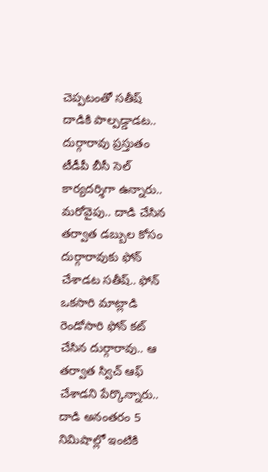చెప్పటంతో సతీష్ దాడికి పాల్పడ్డాడట.. దుర్గారావు ప్రస్తుతం టీడీపీ బీసీ సెల్ కార్యదర్శిగా ఉన్నారు.. మరోవైపు.. దాడి చేసిన తర్వాత డబ్బుల కోసం దుర్గారావుకు ఫోన్ చేశాడట సతీష్.. ఫోన్ ఒకసారి మాట్లాడి రెండోసారి ఫోన్ కట్ చేసిన దుర్గారావు.. ఆ తర్వాత స్విచ్ ఆఫ్ చేశాడని పేర్కొన్నారు.. దాడి అనంతరం 5 నిమిషాల్లో ఇంటికి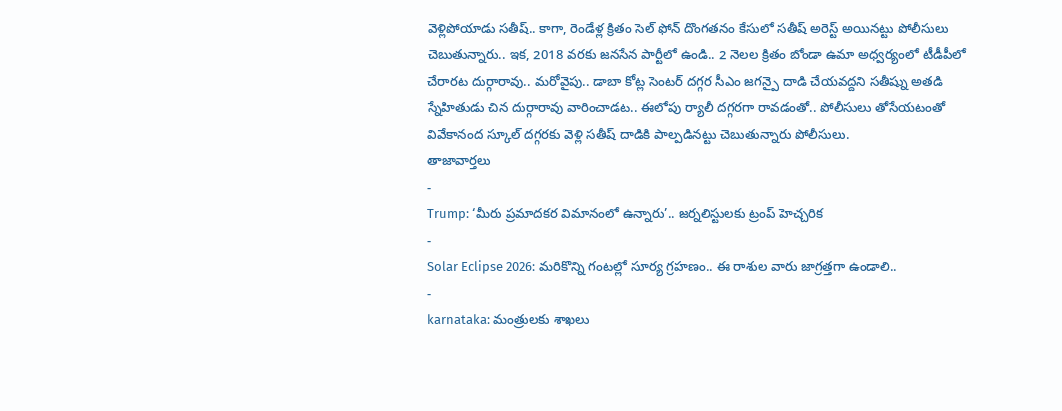వెళ్లిపోయాడు సతీష్.. కాగా, రెండేళ్ల క్రితం సెల్ ఫోన్ దొంగతనం కేసులో సతీష్ అరెస్ట్ అయినట్టు పోలీసులు చెబుతున్నారు.. ఇక, 2018 వరకు జనసేన పార్టీలో ఉండి.. 2 నెలల క్రితం బోండా ఉమా అధ్వర్యంలో టీడీపీలో చేరారట దుర్గారావు.. మరోవైపు.. డాబా కోట్ల సెంటర్ దగ్గర సీఎం జగన్పై దాడి చేయవద్దని సతీష్ను అతడి స్నేహితుడు చిన దుర్గారావు వారించాడట.. ఈలోపు ర్యాలీ దగ్గరగా రావడంతో.. పోలీసులు తోసేయటంతో వివేకానంద స్కూల్ దగ్గరకు వెళ్లి సతీష్ దాడికి పాల్పడినట్టు చెబుతున్నారు పోలీసులు.
తాజావార్తలు
-
Trump: ‘మీరు ప్రమాదకర విమానంలో ఉన్నారు’.. జర్నలిస్టులకు ట్రంప్ హెచ్చరిక
-
Solar Eclipse 2026: మరికొన్ని గంటల్లో సూర్య గ్రహణం.. ఈ రాశుల వారు జాగ్రత్తగా ఉండాలి..
-
karnataka: మంత్రులకు శాఖలు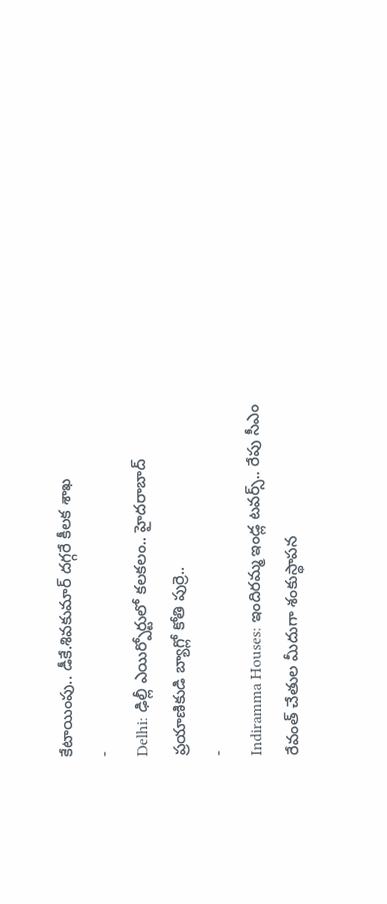కేటాయింపు.. డీకే.శివకుమార్ దగ్గరే కీలక శాఖ
-
Delhi: ఢిల్లీ ఎయిర్పోర్టులో కలకలం.. హైదరాబాద్ ప్రయాణికుడి బ్యాగ్లో కోతి పుర్రె..
-
Indiramma Houses: ఇందిరమ్మ ఇండ్ల టవర్స్.. రేపు సీఎం రేవంత్ చేతుల మీదుగా శంకుస్థాపన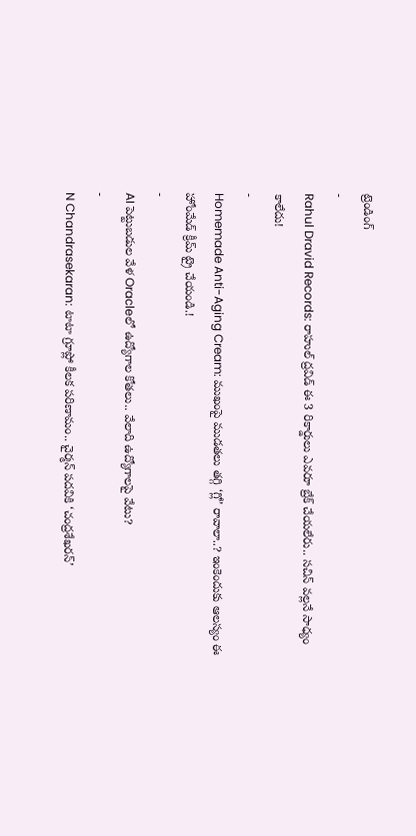ట్రెండింగ్
-
Rahul Dravid Records: రాహుల్ ద్రవిడ్ ఈ 3 రికార్డులు ఎవరూ బ్రేక్ చేయలేరు.. సచిన్ వల్లనే సాధ్యం కాలేదు!
-
Homemade Anti-Aging Cream: ముఖంపై ముడతలు తగ్గి ‘గ్లో’ రావాలా..? ఇంకెందుకు ఆలస్యం ఈ హోంమేడ్ క్రీమ్ ట్రై చేయండి.!
-
AI పెట్టుబడుల వేళ Oracleలో ఉద్యోగాల కోతలు.. వేలాది ఉద్యోగాలపై వేటు?
-
N Chandrasekaran: టాటా గ్రూప్లో కీలక పరిణామం.. చైర్మన్ పదవికి ‘చంద్రశేఖరన్’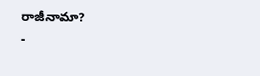రాజీనామా?
-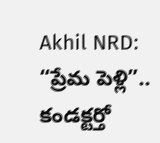Akhil NRD: “ప్రేమ పెళ్లి”.. కండక్టర్తో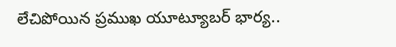లేచిపోయిన ప్రముఖ యూట్యూబర్ భార్య..